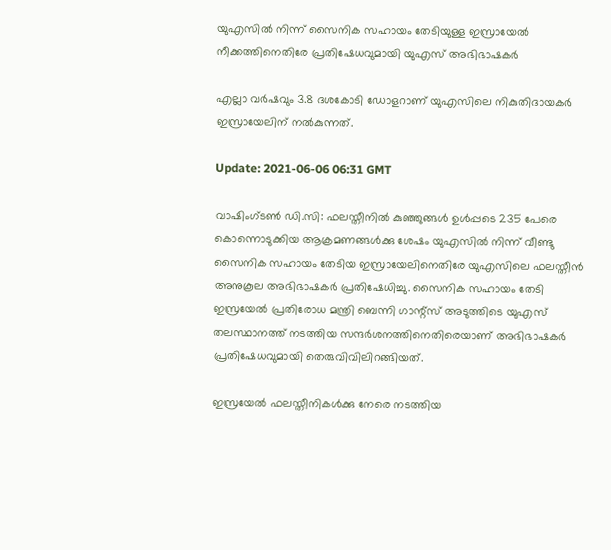യുഎസില്‍ നിന്ന് സൈനിക സഹായം തേടിയുള്ള ഇസ്രായേല്‍ നീക്കത്തിനെതിരേ പ്രതിഷേധവുമായി യുഎസ് അഭിഭാഷകര്‍

എല്ലാ വര്‍ഷവും 3.8 ദശകോടി ഡോളറാണ് യുഎസിലെ നികുതിദായകര്‍ ഇസ്രായേലിന് നല്‍കുന്നത്.

Update: 2021-06-06 06:31 GMT

വാഷിംഗ്ടണ്‍ ഡി.സി: ഫലസ്തീനില്‍ കുഞ്ഞുങ്ങള്‍ ഉള്‍പ്പടെ 235 പേരെ കൊന്നൊടുക്കിയ ആക്രമണങ്ങള്‍ക്കു ശേഷം യുഎസില്‍ നിന്ന് വീണ്ടു സൈനിക സഹായം തേടിയ ഇസ്രായേലിനെതിരേ യുഎസിലെ ഫലസ്തീന്‍ അനുകൂല അഭിഭാഷകര്‍ പ്രതിഷേധിച്ചു. സൈനിക സഹായം തേടി ഇസ്രയേല്‍ പ്രതിരോധ മന്ത്രി ബെന്നി ഗാന്റ്‌സ് അടുത്തിടെ യുഎസ് തലസ്ഥാനത്ത് നടത്തിയ സന്ദര്‍ശനത്തിനെതിരെയാണ് അഭിഭാഷകര്‍ പ്രതിഷേധവുമായി തെരുവിവിലിറങ്ങിയത്.

ഇസ്രയേല്‍ ഫലസ്തീനികള്‍ക്കു നേരെ നടത്തിയ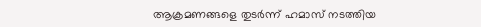ആക്രമണങ്ങളെ തുടര്‍ന്ന് ഹമാസ് നടത്തിയ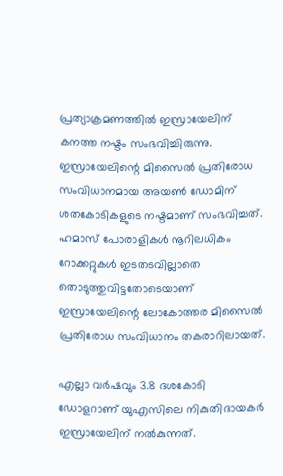പ്രത്യാക്രമണത്തില്‍ ഇസ്രായേലിന് കനത്ത നഷ്ടം സംഭവിച്ചിരുന്നു. ഇസ്രായേലിന്റെ മിസൈല്‍ പ്രതിരോധ സംവിധാനമായ അയണ്‍ ഡോമിന് ശതകോടികളുടെ നഷ്ടമാണ് സംഭവിച്ചത്. ഹമാസ് പോരാളികള്‍ നൂറിലധികം റോക്കറ്റുകള്‍ ഇടതടവില്ലാതെ തൊടുത്തുവിട്ടതോടെയാണ് ഇസ്രായേലിന്റെ ലോകോത്തര മിസൈല്‍ പ്രതിരോധ സംവിധാനം തകരാറിലായത്.

എല്ലാ വര്‍ഷവും 3.8 ദശകോടി ഡോളറാണ് യുഎസിലെ നികുതിദായകര്‍ ഇസ്രായേലിന് നല്‍കുന്നത്.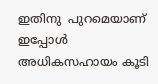ഇതിനു  പുറമെയാണ് ഇപ്പോള്‍ അധികസഹായം കൂടി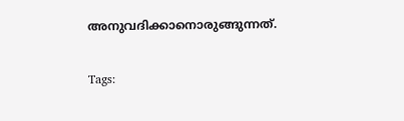അനുവദിക്കാനൊരുങ്ങുന്നത്.

Tags: